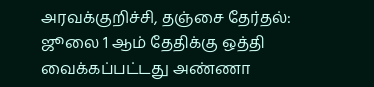அரவக்குறிச்சி, தஞ்சை தேர்தல்: ஜூலை 1 ஆம் தேதிக்கு ஒத்தி வைக்கப்பட்டது அண்ணா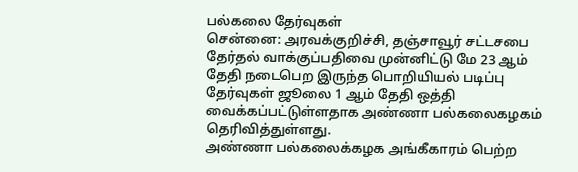பல்கலை தேர்வுகள்
சென்னை: அரவக்குறிச்சி, தஞ்சாவூர் சட்டசபை தேர்தல் வாக்குப்பதிவை முன்னிட்டு மே 23 ஆம் தேதி நடைபெற இருந்த பொறியியல் படிப்பு தேர்வுகள் ஜூலை 1 ஆம் தேதி ஒத்தி வைக்கப்பட்டுள்ளதாக அண்ணா பல்கலைகழகம் தெரிவித்துள்ளது.
அண்ணா பல்கலைக்கழக அங்கீகாரம் பெற்ற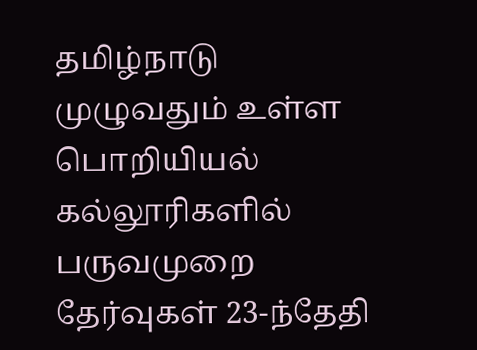தமிழ்நாடு முழுவதும் உள்ள பொறியியல் கல்லூரிகளில் பருவமுறை தேர்வுகள் 23-ந்தேதி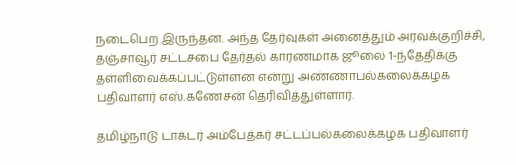நடைபெற இருந்தன. அந்த தேர்வுகள் அனைத்தும் அரவக்குறிச்சி, தஞ்சாவூர் சட்டசபை தேர்தல் காரணமாக ஜூலை 1-ந்தேதிக்கு தள்ளிவைக்கப்பட்டுள்ளன என்று அண்ணாபல்கலைக்கழக பதிவாளர் எஸ்.கணேசன் தெரிவித்துள்ளார்.

தமிழ்நாடு டாக்டர் அம்பேத்கர் சட்டப்பல்கலைக்கழக பதிவாளர்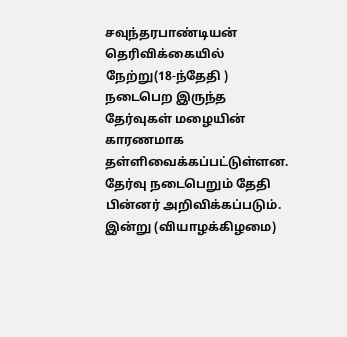சவுந்தரபாண்டியன் தெரிவிக்கையில் நேற்று(18-ந்தேதி ) நடைபெற இருந்த தேர்வுகள் மழையின் காரணமாக தள்ளிவைக்கப்பட்டுள்ளன. தேர்வு நடைபெறும் தேதி பின்னர் அறிவிக்கப்படும். இன்று (வியாழக்கிழமை)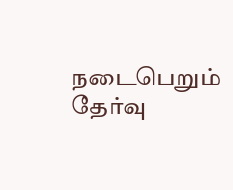நடைபெறும் தேர்வு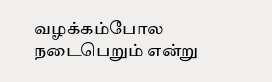வழக்கம்போல நடைபெறும் என்று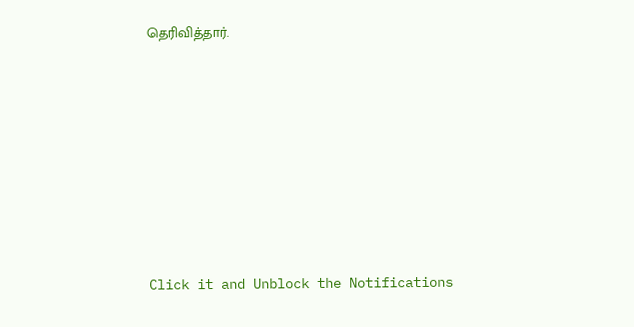தெரிவித்தார்.












Click it and Unblock the Notifications